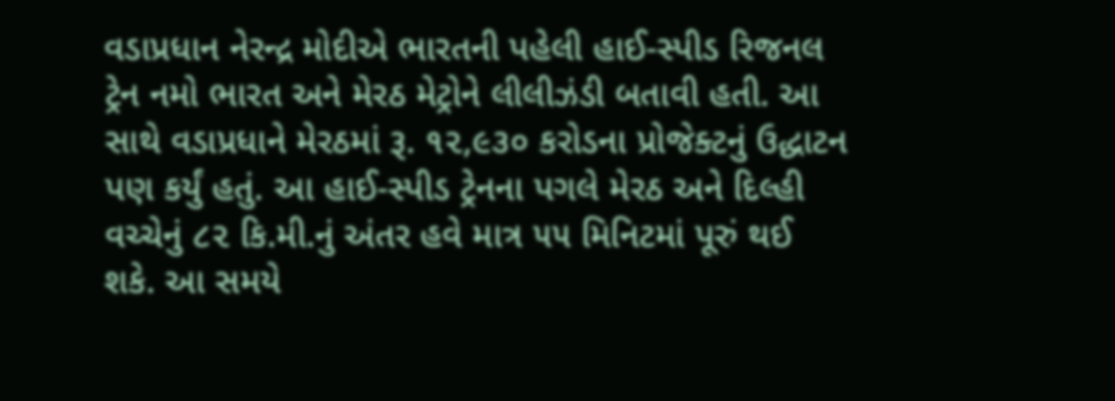વડાપ્રધાન નેરન્દ્ર મોદીએ ભારતની પહેલી હાઈ-સ્પીડ રિજનલ ટ્રેન નમો ભારત અને મેરઠ મેટ્રોને લીલીઝંડી બતાવી હતી. આ સાથે વડાપ્રધાને મેરઠમાં રૂ. ૧૨,૯૩૦ કરોડના પ્રોજેક્ટનું ઉદ્ધાટન પણ કર્યું હતું. આ હાઈ-સ્પીડ ટ્રેનના પગલે મેરઠ અને દિલ્હી વચ્ચેનું ૮૨ કિ.મી.નું અંતર હવે માત્ર ૫૫ મિનિટમાં પૂરું થઈ શકે. આ સમયે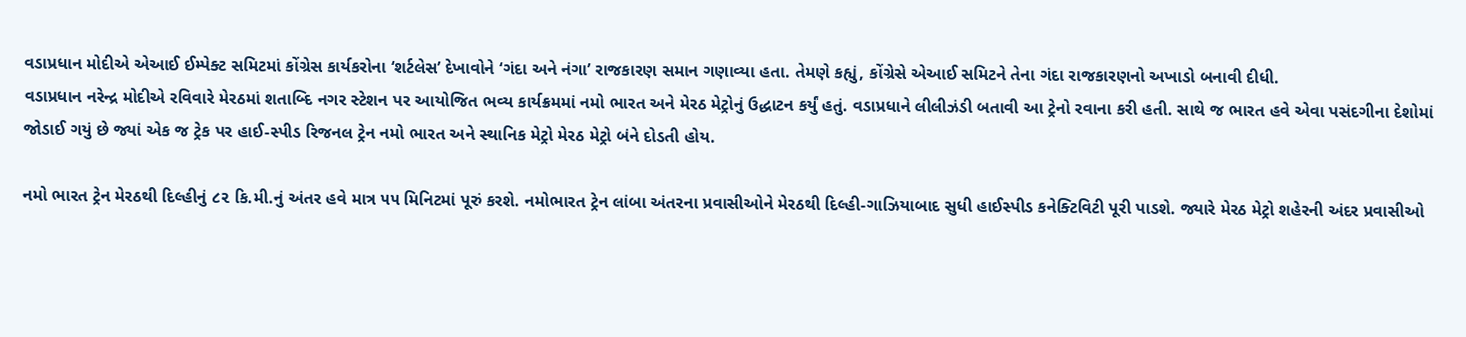વડાપ્રધાન મોદીએ એઆઈ ઈમ્પેક્ટ સમિટમાં કોંગ્રેસ કાર્યકરોના ‘શર્ટલેસ’ દેખાવોને ‘ગંદા અને નંગા’ રાજકારણ સમાન ગણાવ્યા હતા. તેમણે કહ્યું, કોંગ્રેસે એઆઈ સમિટને તેના ગંદા રાજકારણનો અખાડો બનાવી દીધી.
વડાપ્રધાન નરેન્દ્ર મોદીએ રવિવારે મેરઠમાં શતાબ્દિ નગર સ્ટેશન પર આયોજિત ભવ્ય કાર્યક્રમમાં નમો ભારત અને મેરઠ મેટ્રોનું ઉદ્ધાટન કર્યું હતું. વડાપ્રધાને લીલીઝંડી બતાવી આ ટ્રેનો રવાના કરી હતી. સાથે જ ભારત હવે એવા પસંદગીના દેશોમાં જોડાઈ ગયું છે જ્યાં એક જ ટ્રેક પર હાઈ-સ્પીડ રિજનલ ટ્રેન નમો ભારત અને સ્થાનિક મેટ્રો મેરઠ મેટ્રો બંને દોડતી હોય.

નમો ભારત ટ્રેન મેરઠથી દિલ્હીનું ૮૨ કિ.મી.નું અંતર હવે માત્ર ૫૫ મિનિટમાં પૂરું કરશે. નમોભારત ટ્રેન લાંબા અંતરના પ્રવાસીઓને મેરઠથી દિલ્હી-ગાઝિયાબાદ સુધી હાઈસ્પીડ કનેક્ટિવિટી પૂરી પાડશે. જ્યારે મેરઠ મેટ્રો શહેરની અંદર પ્રવાસીઓ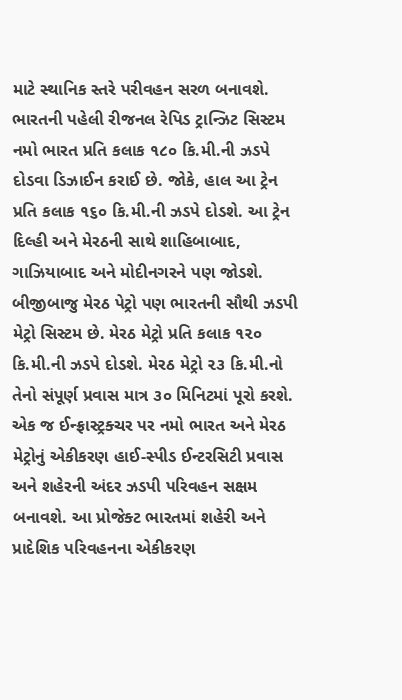માટે સ્થાનિક સ્તરે પરીવહન સરળ બનાવશે.
ભારતની પહેલી રીજનલ રેપિડ ટ્રાન્ઝિટ સિસ્ટમ નમો ભારત પ્રતિ કલાક ૧૮૦ કિ.મી.ની ઝડપે દોડવા ડિઝાઈન કરાઈ છે. જોકે, હાલ આ ટ્રેન પ્રતિ કલાક ૧૬૦ કિ.મી.ની ઝડપે દોડશે. આ ટ્રેન દિલ્હી અને મેરઠની સાથે શાહિબાબાદ, ગાઝિયાબાદ અને મોદીનગરને પણ જોડશે. બીજીબાજુ મેરઠ પેટ્રો પણ ભારતની સૌથી ઝડપી મેટ્રો સિસ્ટમ છે. મેરઠ મેટ્રો પ્રતિ કલાક ૧૨૦ કિ.મી.ની ઝડપે દોડશે. મેરઠ મેટ્રો ૨૩ કિ.મી.નો તેનો સંપૂર્ણ પ્રવાસ માત્ર ૩૦ મિનિટમાં પૂરો કરશે.
એક જ ઈન્ફ્રાસ્ટ્રક્ચર પર નમો ભારત અને મેરઠ મેટ્રોનું એકીકરણ હાઈ-સ્પીડ ઈન્ટરસિટી પ્રવાસ અને શહેરની અંદર ઝડપી પરિવહન સક્ષમ બનાવશે. આ પ્રોજેક્ટ ભારતમાં શહેરી અને પ્રાદેશિક પરિવહનના એકીકરણ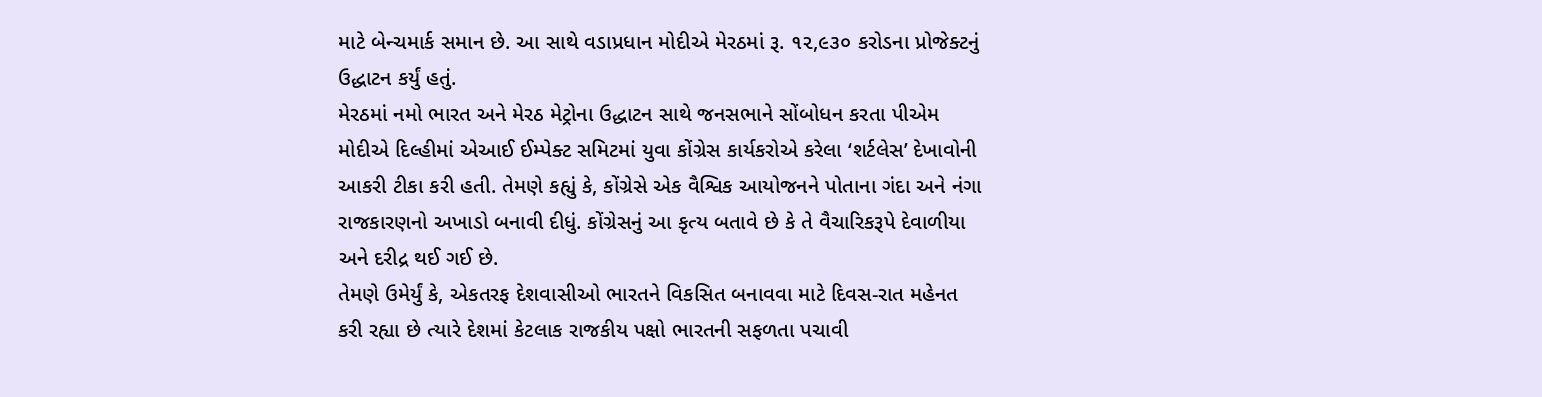માટે બેન્ચમાર્ક સમાન છે. આ સાથે વડાપ્રધાન મોદીએ મેરઠમાં રૂ. ૧૨,૯૩૦ કરોડના પ્રોજેક્ટનું ઉદ્ધાટન કર્યું હતું.
મેરઠમાં નમો ભારત અને મેરઠ મેટ્રોના ઉદ્ધાટન સાથે જનસભાને સોંબોધન કરતા પીએમ મોદીએ દિલ્હીમાં એઆઈ ઈમ્પેક્ટ સમિટમાં યુવા કોંગ્રેસ કાર્યકરોએ કરેલા ‘શર્ટલેસ’ દેખાવોની આકરી ટીકા કરી હતી. તેમણે કહ્યું કે, કોંગ્રેસે એક વૈશ્વિક આયોજનને પોતાના ગંદા અને નંગા રાજકારણનો અખાડો બનાવી દીધું. કોંગ્રેસનું આ કૃત્ય બતાવે છે કે તે વૈચારિકરૂપે દેવાળીયા અને દરીદ્ર થઈ ગઈ છે.
તેમણે ઉમેર્યું કે, એકતરફ દેશવાસીઓ ભારતને વિકસિત બનાવવા માટે દિવસ-રાત મહેનત કરી રહ્યા છે ત્યારે દેશમાં કેટલાક રાજકીય પક્ષો ભારતની સફળતા પચાવી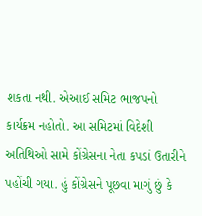શકતા નથી. એઆઈ સમિટ ભાજપનો કાર્યક્રમ નહોતો. આ સમિટમાં વિદેશી અતિથિઓ સામે કોંગ્રેસના નેતા કપડાં ઉતારીને પહોંચી ગયા. હું કોંગ્રેસને પૂછવા માગું છું કે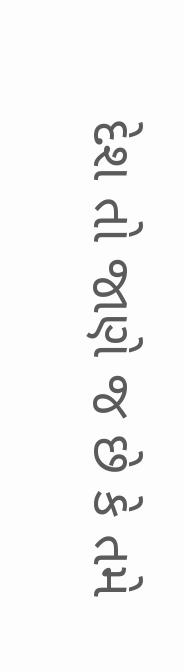દેશ તો જાણે જ છે કે તમે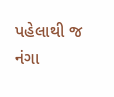પહેલાથી જ નંગા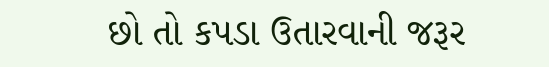છો તો કપડા ઉતારવાની જરૂર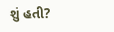શું હતી?